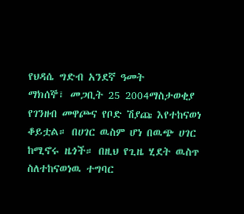የህዳሴ ግድብ አንደኛ ዓመት
ማክሰኞ፣ መጋቢት 25 2004ማስታወቂያ
የገንዘብ መዋጮና የቦድ ሽያጩ እየተከናወነ ቆይቷል። በሀገር ዉስም ሆነ በዉጭ ሀገር ከሚኖሩ ዜጎች። በዚህ የጊዜ ሂደት ዉስጥ ስለተከናወነዉ ተግባር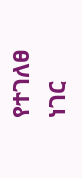የተገለፀ ነገር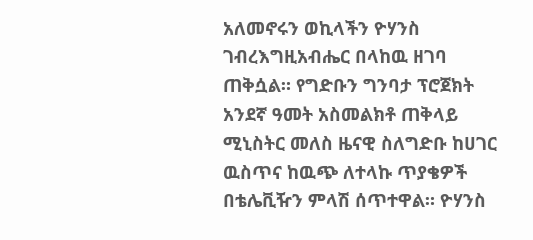አለመኖሩን ወኪላችን ዮሃንስ ገብረእግዚአብሔር በላከዉ ዘገባ ጠቅሷል። የግድቡን ግንባታ ፕሮጀክት አንደኛ ዓመት አስመልክቶ ጠቅላይ ሚኒስትር መለስ ዜናዊ ስለግድቡ ከሀገር ዉስጥና ከዉጭ ለተላኩ ጥያቄዎች በቴሌቪዥን ምላሽ ሰጥተዋል። ዮሃንስ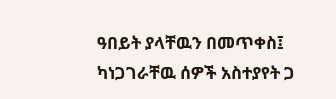ዓበይት ያላቸዉን በመጥቀስ፤ ካነጋገራቸዉ ሰዎች አስተያየት ጋ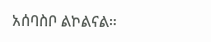አሰባስቦ ልኮልናል።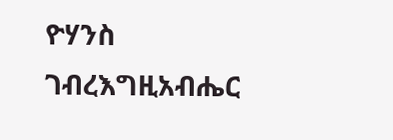ዮሃንስ ገብረእግዚአብሔር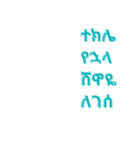ተክሌ የኋላ
ሸዋዬ ለገሰ